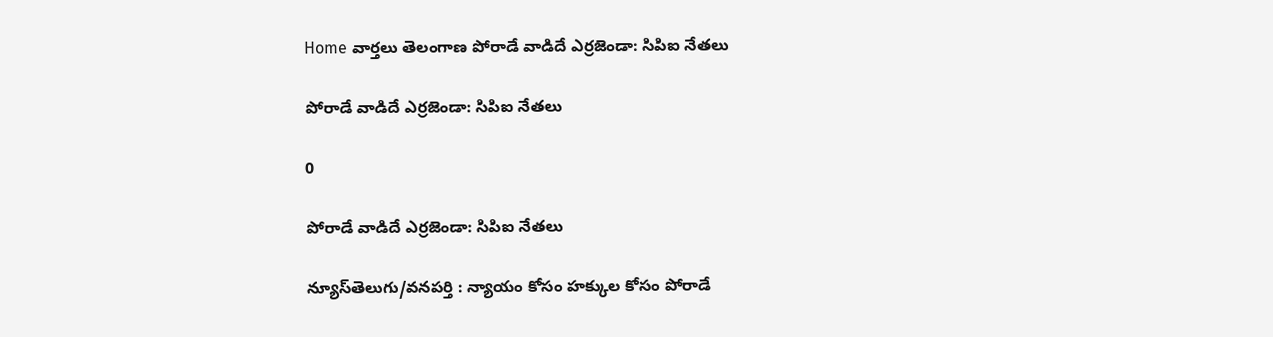Home వార్తలు తెలంగాణ పోరాడే వాడిదే ఎర్రజెండా: సిపిఐ నేతలు

పోరాడే వాడిదే ఎర్రజెండా: సిపిఐ నేతలు

0

పోరాడే వాడిదే ఎర్రజెండా: సిపిఐ నేతలు

న్యూస్‌తెలుగు/వనపర్తి : న్యాయం కోసం హక్కుల కోసం పోరాడే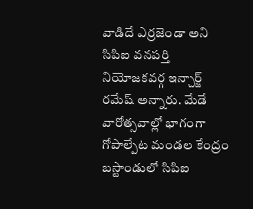వాడిదే ఎర్రజెండా అని సిపిఐ వనపర్తి నియోజకవర్గ ఇన్చార్జ్ రమేష్ అన్నారు. మేడే వారోత్సవాల్లో భాగంగా గోపాల్పేట మండల కేంద్రం బస్టాండులో సిపిఐ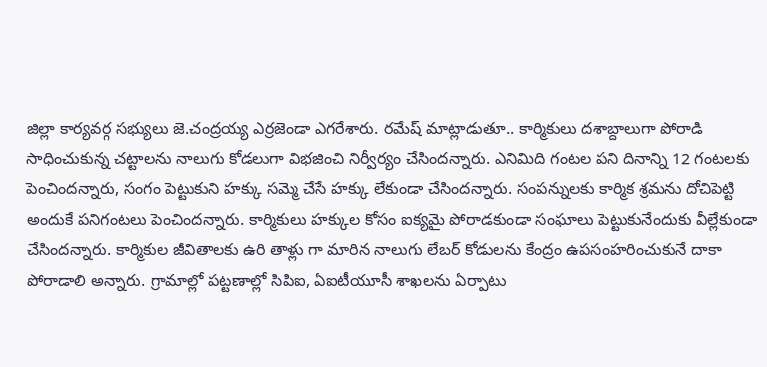జిల్లా కార్యవర్గ సభ్యులు జె.చంద్రయ్య ఎర్రజెండా ఎగరేశారు. రమేష్ మాట్లాడుతూ.. కార్మికులు దశాబ్దాలుగా పోరాడి సాధించుకున్న చట్టాలను నాలుగు కోడలుగా విభజించి నిర్వీర్యం చేసిందన్నారు. ఎనిమిది గంటల పని దినాన్ని 12 గంటలకు పెంచిందన్నారు, సంగం పెట్టుకుని హక్కు సమ్మె చేసే హక్కు లేకుండా చేసిందన్నారు. సంపన్నులకు కార్మిక శ్రమను దోచిపెట్టి అందుకే పనిగంటలు పెంచిందన్నారు. కార్మికులు హక్కుల కోసం ఐక్యమై పోరాడకుండా సంఘాలు పెట్టుకునేందుకు వీల్లేకుండా చేసిందన్నారు. కార్మికుల జీవితాలకు ఉరి తాళ్లు గా మారిన నాలుగు లేబర్ కోడులను కేంద్రం ఉపసంహరించుకునే దాకా పోరాడాలి అన్నారు. గ్రామాల్లో పట్టణాల్లో సిపిఐ, ఏఐటీయూసీ శాఖలను ఏర్పాటు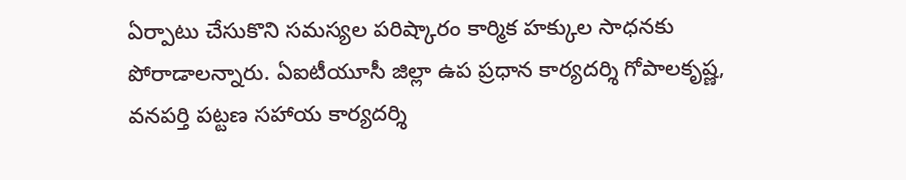ఏర్పాటు చేసుకొని సమస్యల పరిష్కారం కార్మిక హక్కుల సాధనకు పోరాడాలన్నారు. ఏఐటీయూసీ జిల్లా ఉప ప్రధాన కార్యదర్శి గోపాలకృష్ణ, వనపర్తి పట్టణ సహాయ కార్యదర్శి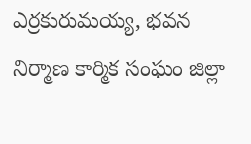ఎర్రకురుమయ్య, భవన నిర్మాణ కార్మిక సంఘం జిల్లా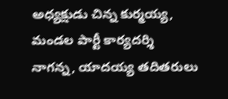అధ్యక్షుడు చిన్న కుర్మయ్య, మండల పార్టీ కార్యదర్శి నాగన్న, యాదయ్య తదితరులు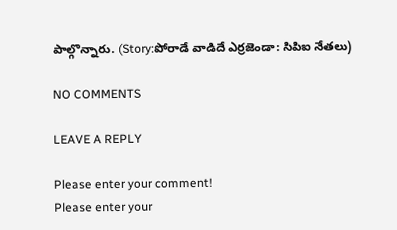పాల్గొన్నారు. (Story:పోరాడే వాడిదే ఎర్రజెండా: సిపిఐ నేతలు)

NO COMMENTS

LEAVE A REPLY

Please enter your comment!
Please enter your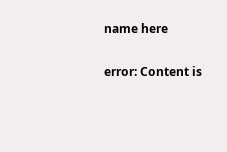name here

error: Content is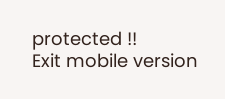protected !!
Exit mobile version